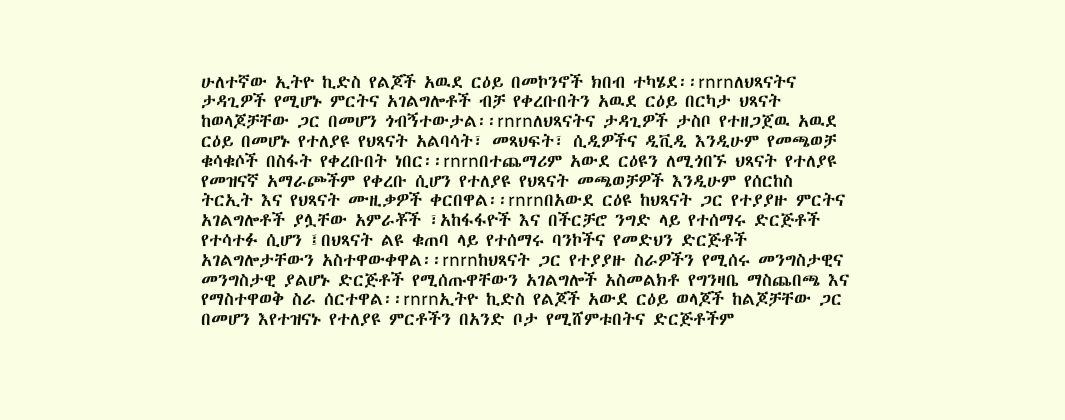ሁለተኛው ኢትዮ ኪድስ የልጆች አዉደ ርዕይ በመኮንኖች ክበብ ተካሄደ፡፡rnrnለህጻናትና ታዳጊዎች የሚሆኑ ምርትና አገልግሎቶች ብቻ የቀረቡበትን አዉደ ርዕይ በርካታ ህጻናት ከወላጆቻቸው ጋር በመሆን ጎብኝተውታል፡፡rnrnለህጻናትና ታዳጊዎች ታስቦ የተዘጋጀዉ አዉደ ርዕይ በመሆኑ የተለያዩ የህጻናት አልባሳት፣ መጻህፍት፣ ሲዲዎችና ዲቪዲ እንዲሁም የመጫወቻ ቁሳቁሶች በስፋት የቀረቡበት ነበር፡፡rnrnበተጨማሪም አውደ ርዕዩን ለሚጎበኙ ህጻናት የተለያዩ የመዝናኛ አማራጮችም የቀረቡ ሲሆን የተለያዩ የህጻናት መጫወቻዎች እንዲሁም የሰርከስ ትርኢት እና የህጻናት ሙዚቃዎች ቀርበዋል፡፡rnrnበአውደ ርዕዩ ከህጻናት ጋር የተያያዙ ምርትና አገልግሎቶች ያሏቸው አምራቾች ፣አከፋፋዮች እና በችርቻሮ ንግድ ላይ የተሰማሩ ድርጅቶች የተሳተፉ ሲሆን ፤በህጻናት ልዩ ቁጠባ ላይ የተሰማሩ ባንኮችና የመድህን ድርጅቶች አገልግሎታቸውን አስተዋውቀዋል፡፡rnrnከህጻናት ጋር የተያያዙ ስራዎችን የሚሰሩ መንግስታዊና መንግስታዊ ያልሆኑ ድርጅቶች የሚሰጡዋቸውን አገልግሎች አስመልክቶ የግንዛቤ ማስጨበጫ እና የማስተዋወቅ ስራ ሰርተዋል፡፡rnrnኢትዮ ኪድስ የልጆች አውደ ርዕይ ወላጆች ከልጆቻቸው ጋር በመሆን እየተዝናኑ የተለያዩ ምርቶችን በአንድ ቦታ የሚሸምቱበትና ድርጅቶችም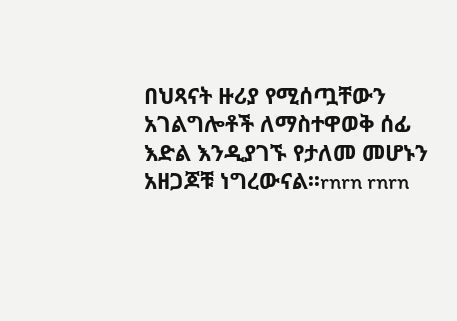በህጻናት ዙሪያ የሚሰጧቸውን አገልግሎቶች ለማስተዋወቅ ሰፊ እድል እንዲያገኙ የታለመ መሆኑን አዘጋጆቹ ነግረውናል፡፡rnrn rnrn